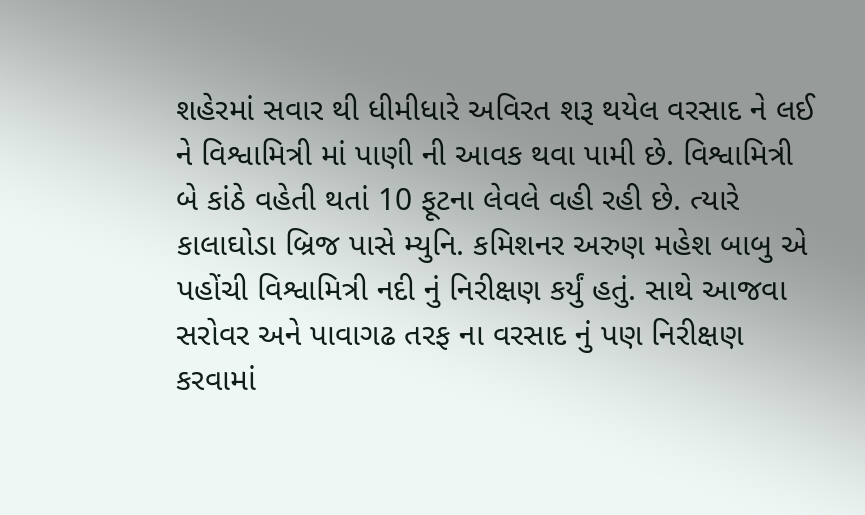શહેરમાં સવાર થી ધીમીધારે અવિરત શરૂ થયેલ વરસાદ ને લઈ ને વિશ્વામિત્રી માં પાણી ની આવક થવા પામી છે. વિશ્વામિત્રી બે કાંઠે વહેતી થતાં 10 ફૂટના લેવલે વહી રહી છે. ત્યારે કાલાઘોડા બ્રિજ પાસે મ્યુનિ. કમિશનર અરુણ મહેશ બાબુ એ પહોંચી વિશ્વામિત્રી નદી નું નિરીક્ષણ કર્યું હતું. સાથે આજવા સરોવર અને પાવાગઢ તરફ ના વરસાદ નું પણ નિરીક્ષણ કરવામાં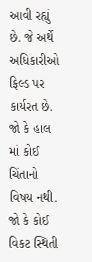આવી રહ્યું છે. જે અર્થે અધિકારીઓ ફિલ્ડ પર કાર્યરત છે. જો કે હાલ માં કોઈ ચિંતાનો વિષય નથી. જો કે કોઈ વિકટ સ્થિતી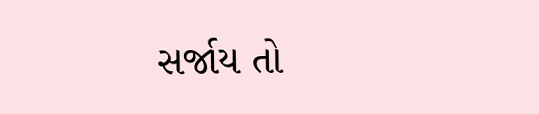સર્જાય તો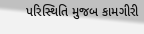પરિસ્થિતિ મુજબ કામગીરી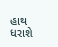હાથ ધરાશે